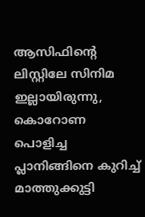ആസിഫിന്റെ ലിസ്റ്റിലേ സിനിമ ഇല്ലായിരുന്നു, കൊറോണ പൊളിച്ച പ്ലാനിങ്ങിനെ കുറിച്ച് മാത്തുക്കുട്ടി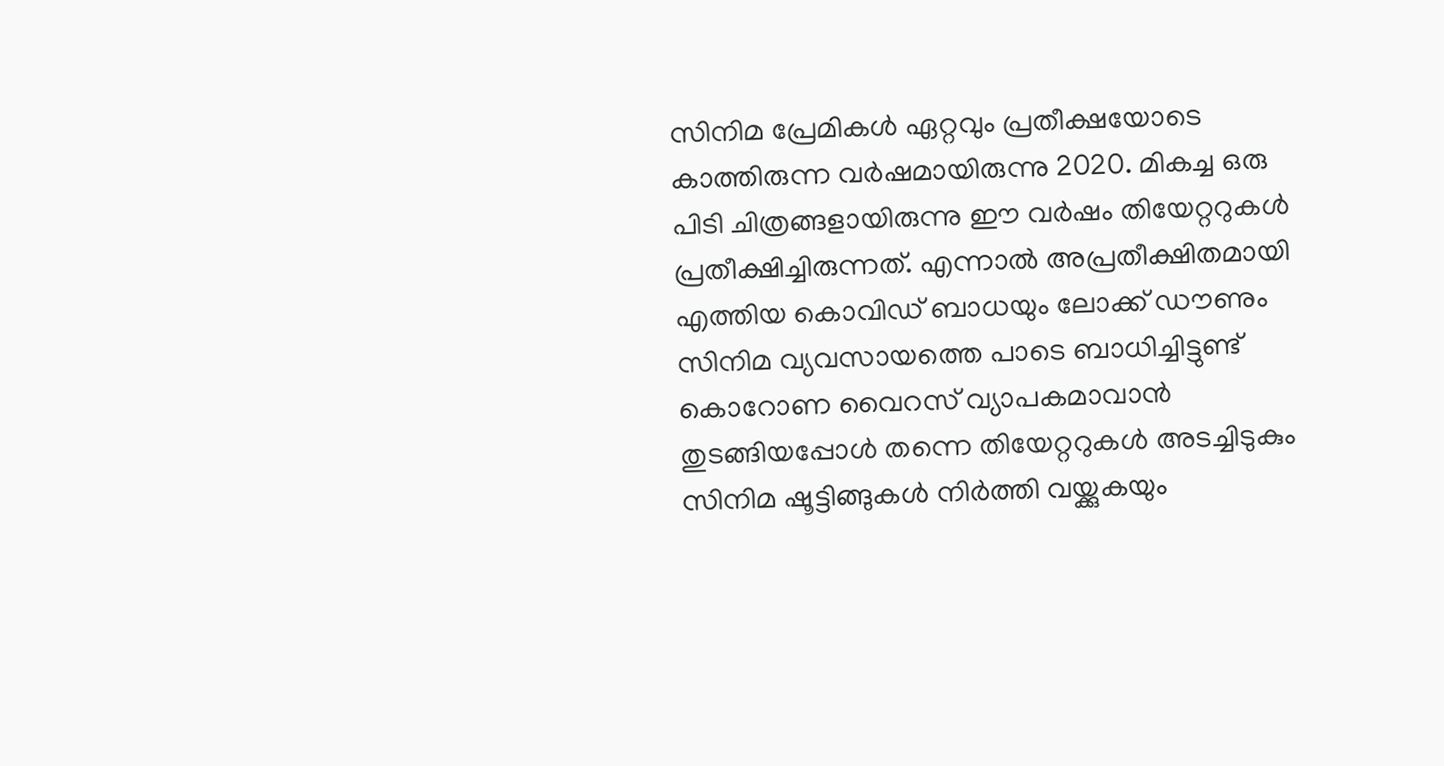സിനിമ പ്രേമികൾ ഏറ്റവും പ്രതീക്ഷയോടെ കാത്തിരുന്ന വർഷമായിരുന്നു 2020. മികച്ച ഒരു പിടി ചിത്രങ്ങളായിരുന്നു ഈ വർഷം തിയേറ്ററുകൾ പ്രതീക്ഷിച്ചിരുന്നത്. എന്നാൽ അപ്രതീക്ഷിതമായി എത്തിയ കൊവിഡ് ബാധയും ലോക്ക് ഡൗണും സിനിമ വ്യവസായത്തെ പാടെ ബാധിച്ചിട്ടുണ്ട് കൊറോണ വൈറസ് വ്യാപകമാവാൻ തുടങ്ങിയപ്പോൾ തന്നെ തിയേറ്ററുകൾ അടച്ചിടുകും സിനിമ ഷൂട്ടിങ്ങുകൾ നിർത്തി വയ്ക്കുകയും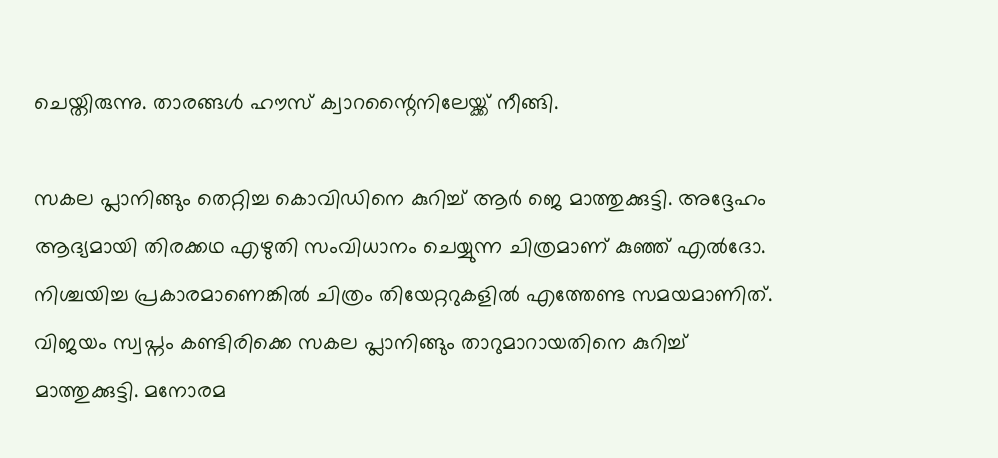ചെയ്തിരുന്നു. താരങ്ങൾ ഹൗസ് ക്വാറന്റൈനിലേയ്ക്ക് നീങ്ങി.

സകല പ്ലാനിങ്ങും തെറ്റിച്ച കൊവിഡിനെ കുറിച്ച് ആർ ജെ മാത്തുക്കുട്ടി. അദ്ദേഹം ആദ്യമായി തിരക്കഥ എഴുതി സംവിധാനം ചെയ്യുന്ന ചിത്രമാണ് കുഞ്ഞ് എൽദോ. നിശ്ചയിച്ച പ്രകാരമാണെങ്കിൽ ചിത്രം തിയേറ്ററുകളിൽ എത്തേണ്ട സമയമാണിത്. വിജയം സ്വപ്നം കണ്ടിരിക്കെ സകല പ്ലാനിങ്ങും താറുമാറായതിനെ കുറിച്ച് മാത്തുക്കുട്ടി. മനോരമ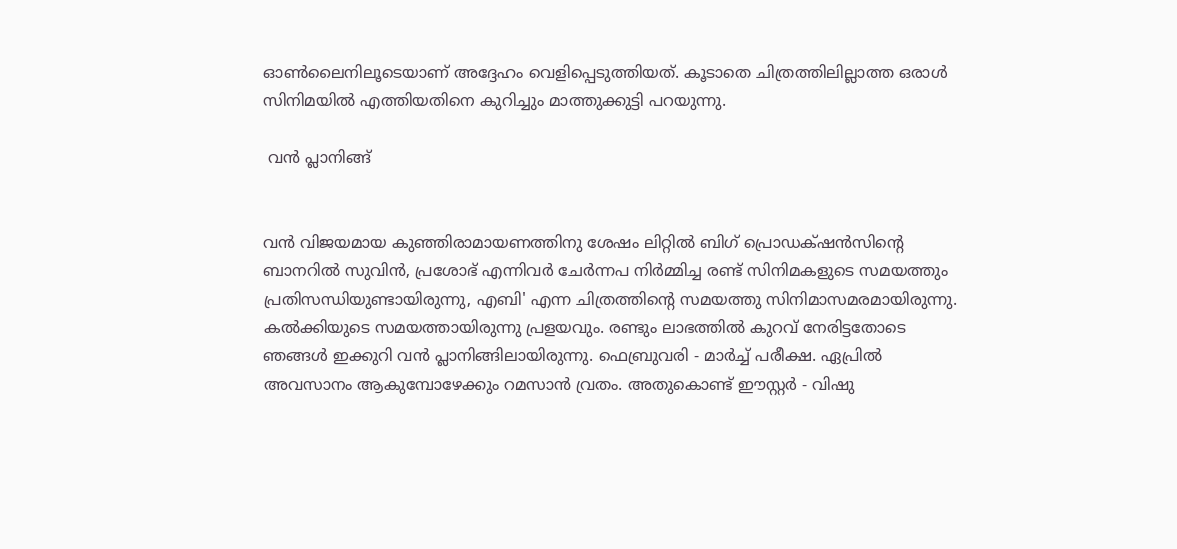ഓൺലൈനിലൂടെയാണ് അദ്ദേഹം വെളിപ്പെടുത്തിയത്. കൂടാതെ ചിത്രത്തിലില്ലാത്ത ഒരാൾ സിനിമയിൽ എത്തിയതിനെ കുറിച്ചും മാത്തുക്കുട്ടി പറയുന്നു.

 വൻ പ്ലാനിങ്ങ്


വൻ വിജയമായ കുഞ്ഞിരാമായണത്തിനു ശേഷം ലിറ്റിൽ ബിഗ് പ്രൊഡക്‌ഷൻസിന്റെ ബാനറിൽ സുവിൻ, പ്രശോഭ് എന്നിവർ ചേർന്നപ നിർമ്മിച്ച രണ്ട് സിനിമകളുടെ സമയത്തും പ്രതിസന്ധിയുണ്ടായിരുന്നു, എബി' എന്ന ചിത്രത്തിന്റെ സമയത്തു സിനിമാസമരമായിരുന്നു. കൽക്കിയുടെ സമയത്തായിരുന്നു പ്രളയവും. രണ്ടും ലാഭത്തിൽ കുറവ് നേരിട്ടതോടെ ഞങ്ങൾ ഇക്കുറി വൻ പ്ലാനിങ്ങിലായിരുന്നു. ഫെബ്രുവരി - മാർച്ച്‌‌ പരീക്ഷ. ഏപ്രിൽ അവസാനം ആകുമ്പോഴേക്കും റമസാൻ വ്രതം. അതുകൊണ്ട് ഈസ്റ്റർ - വിഷു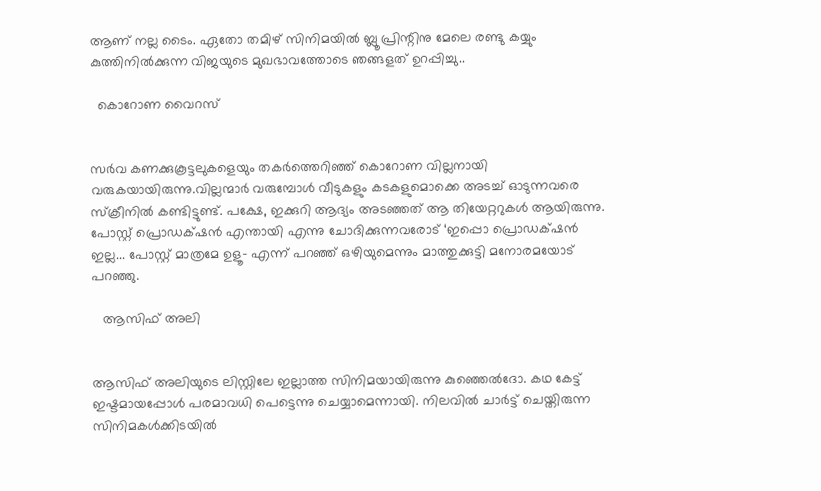ആണ് നല്ല ടൈം. ഏതോ തമിഴ് സിനിമയിൽ ബ്ലൂ പ്രിന്റിനു മേലെ രണ്ടു കയ്യും കുത്തിനിൽക്കുന്ന വിജയുടെ മുഖഭാവത്തോടെ ഞങ്ങളത്‌ ഉറപ്പിച്ചു..

  കൊറോണ വൈറസ്


സർവ കണക്കുകൂട്ടലുകളെയും തകർത്തെറിഞ്ഞ് കൊറോണ വില്ലനായി വരുകയായിരുന്നു.വില്ലന്മാര്‍ വരുമ്പോൾ വീടുകളും കടകളുമൊക്കെ അടച്ച് ഓടുന്നവരെ സ്ക്രീനിൽ കണ്ടിട്ടുണ്ട്. പക്ഷേ, ഇക്കുറി ആദ്യം അടഞ്ഞത് ആ തിയേറ്ററുകൾ ആയിരുന്നു. പോസ്റ്റ്‌ പ്രൊഡക്‌ഷൻ എന്തായി എന്നു ചോദിക്കുന്നവരോട് ‌‘ഇപ്പൊ‌ പ്രൊഡക്‌ഷൻ ഇല്ല... പോസ്റ്റ് മാത്രമേ ഉളൂ- എന്ന് പറഞ്ഞ് ഒഴിയുമെന്നും മാത്തുക്കുട്ടി മനോരമയോട് പറഞ്ഞു.

   ആസിഫ് അലി


ആസിഫ് അലിയുടെ ലിസ്റ്റിലേ ഇല്ലാത്ത സിനിമയായിരുന്നു കുഞ്ഞെൽദോ. കഥ കേട്ട് ഇഷ്ടമായപ്പോൾ പരമാവധി പെട്ടെന്നു ചെയ്യാമെന്നായി. നിലവിൽ ചാർട്ട് ചെയ്തിരുന്ന സിനിമകൾക്കിടയിൽ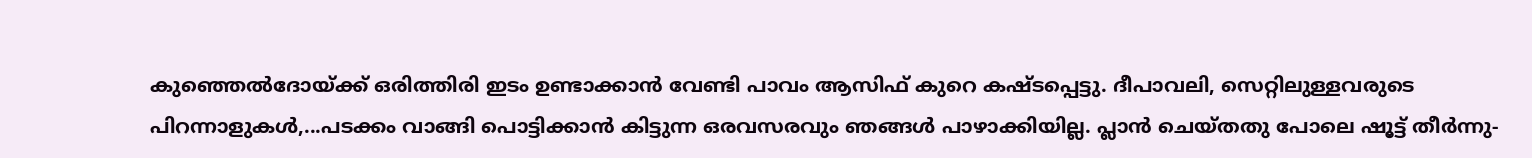കുഞ്ഞെൽദോയ്ക്ക് ഒരിത്തിരി ഇടം ഉണ്ടാക്കാൻ വേണ്ടി പാവം ആസിഫ് കുറെ കഷ്ടപ്പെട്ടു. ദീപാവലി, സെറ്റിലുള്ളവരുടെ പിറന്നാളുകൾ,...പടക്കം വാങ്ങി പൊട്ടിക്കാൻ കിട്ടുന്ന ഒരവസരവും ഞങ്ങൾ പാഴാക്കിയില്ല. പ്ലാൻ ചെയ്തതു പോലെ ഷൂട്ട് തീർന്നു-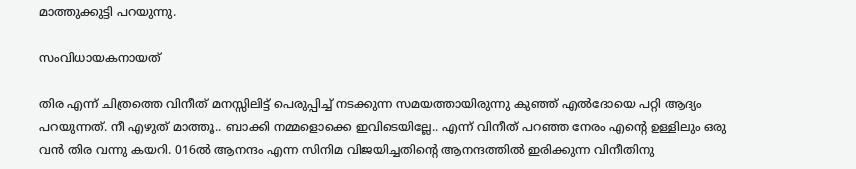മാത്തുക്കുട്ടി പറയുന്നു.

സംവിധായകനായത്

തിര എന്ന് ചിത്രത്തെ വിനീത് മനസ്സിലിട്ട് പെരുപ്പിച്ച് നടക്കുന്ന സമയത്തായിരുന്നു കുഞ്ഞ് എൽദോയെ പറ്റി ആദ്യം പറയുന്നത്. നീ എഴുത് മാത്തൂ.. ബാക്കി നമ്മളൊക്കെ ഇവിടെയില്ലേ.. എന്ന് വിനീത് പറഞ്ഞ നേരം എന്റെ ഉള്ളിലും ഒരു വൻ തിര വന്നു കയറി. 016ൽ ആനന്ദം എന്ന സിനിമ വിജയിച്ചതിന്റെ ആനന്ദത്തിൽ ഇരിക്കുന്ന വിനീതിനു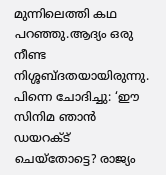മുന്നിലെത്തി കഥ പറഞ്ഞു.ആദ്യം ഒരു നീണ്ട നിശ്ശബ്ദതയായിരുന്നു. പിന്നെ ചോദിച്ചു: ‘ഈ സിനിമ ഞാൻ ഡയറക്ട് ചെയ്തോട്ടെ? രാജ്യം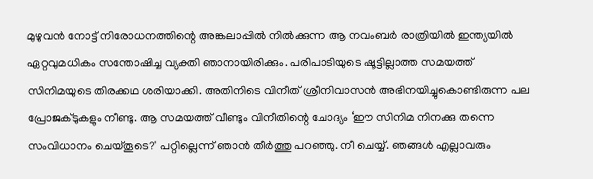മുഴുവൻ നോട്ട് നിരോധനത്തിന്റെ അങ്കലാപ്പിൽ നിൽക്കുന്ന ആ നവംബർ രാത്രിയിൽ ഇന്ത്യയിൽ ഏറ്റവുമധികം സന്തോഷിച്ച വ്യക്തി ഞാനായിരിക്കും. പരിപാടിയുടെ ഷൂട്ടില്ലാത്ത സമയത്ത് സിനിമയുടെ തിരക്കഥ ശരിയാക്കി. അതിനിടെ വിനീത് ശ്രീനിവാസൻ അഭിനയിച്ചുകൊണ്ടിരുന്ന പല പ്രോജക്ടുകളും നീണ്ടു. ആ സമയത്ത് വീണ്ടും വിനീതിന്റെ ചോദ്യം ‘ഈ സിനിമ നിനക്കു തന്നെ സംവിധാനം ചെയ്തൂടെ?' പറ്റില്ലെന്ന് ഞാൻ തീർത്തു പറഞ്ഞു. നീ ചെയ്യ്. ഞങ്ങൾ എല്ലാവരും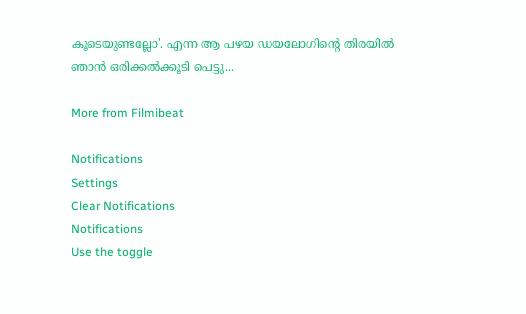കൂടെയുണ്ടല്ലോ'. എന്ന ആ പഴയ ഡയലോഗിന്റെ തിരയിൽ ഞാൻ ഒരിക്കൽക്കൂടി പെട്ടു...

More from Filmibeat

Notifications
Settings
Clear Notifications
Notifications
Use the toggle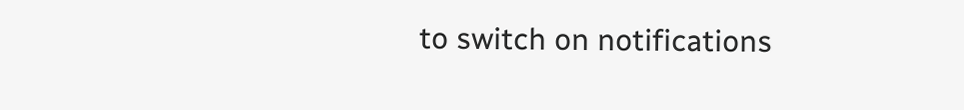to switch on notifications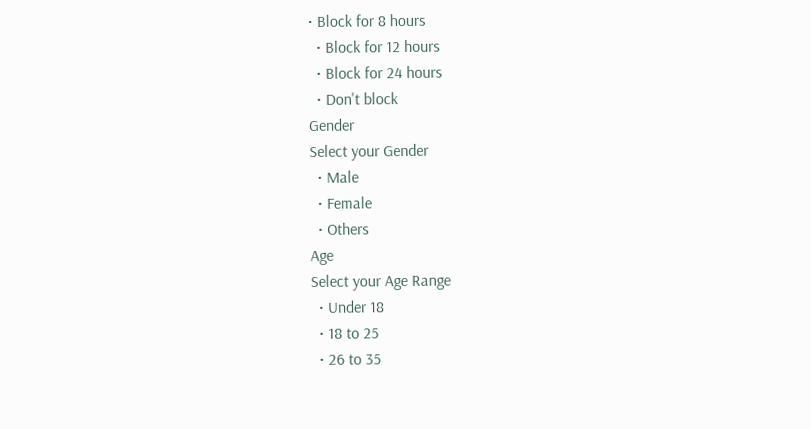• Block for 8 hours
  • Block for 12 hours
  • Block for 24 hours
  • Don't block
Gender
Select your Gender
  • Male
  • Female
  • Others
Age
Select your Age Range
  • Under 18
  • 18 to 25
  • 26 to 35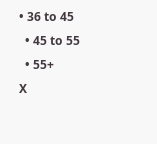• 36 to 45
  • 45 to 55
  • 55+
X